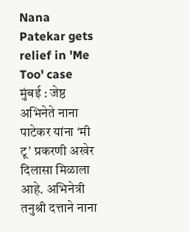Nana Patekar gets relief in 'Me Too' case
मुंबई : जेष्ठ अभिनेते नाना पाटेकर यांना ‘मी टू’ प्रकरणी अखेर दिलासा मिळाला आहे. अभिनेत्री तनुश्री दत्ताने नाना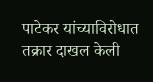पाटेकर यांच्याविरोधात तक्रार दाखल केली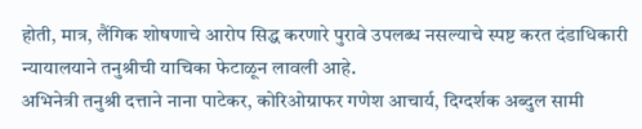होती, मात्र, लैंगिक शोषणाचे आरोप सिद्ध करणारे पुरावे उपलब्ध नसल्याचे स्पष्ट करत दंडाधिकारी न्यायालयाने तनुश्रीची याचिका फेटाळून लावली आहे.
अभिनेत्री तनुश्री दत्ताने नाना पाटेकर, कोरिओग्राफर गणेश आचार्य, दिग्दर्शक अब्दुल सामी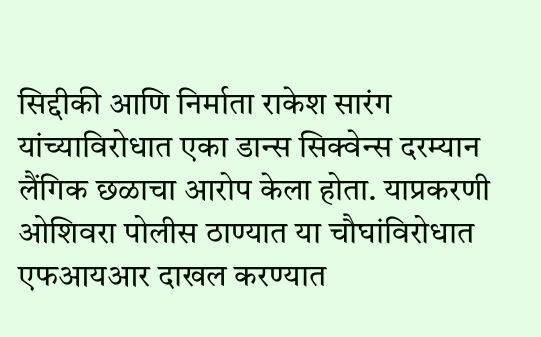सिद्दीकी आणि निर्माता राकेश सारंग यांच्याविरोधात एका डान्स सिक्वेन्स दरम्यान लैंगिक छळाचा आरोप केला होता. याप्रकरणी ओशिवरा पोलीस ठाण्यात या चौघांविरोधात एफआयआर दाखल करण्यात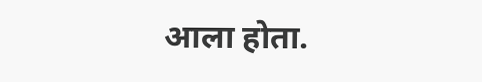आला होता.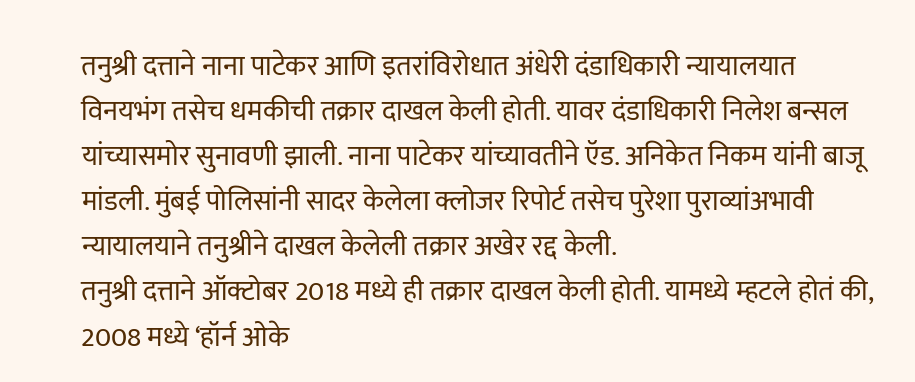तनुश्री दत्ताने नाना पाटेकर आणि इतरांविरोधात अंधेरी दंडाधिकारी न्यायालयात विनयभंग तसेच धमकीची तक्रार दाखल केली होती. यावर दंडाधिकारी निलेश बन्सल यांच्यासमोर सुनावणी झाली. नाना पाटेकर यांच्यावतीने ऍड. अनिकेत निकम यांनी बाजू मांडली. मुंबई पोलिसांनी सादर केलेला क्लोजर रिपोर्ट तसेच पुरेशा पुराव्यांअभावी न्यायालयाने तनुश्रीने दाखल केलेली तक्रार अखेर रद्द केली.
तनुश्री दत्ताने ऑक्टोबर 2018 मध्ये ही तक्रार दाखल केली होती. यामध्ये म्हटले होतं की, 2008 मध्ये ‘हॉर्न ओके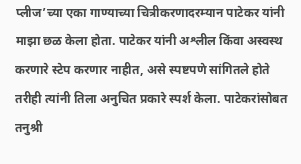प्लीज’च्या एका गाण्याच्या चित्रीकरणादरम्यान पाटेकर यांनी माझा छळ केला होता. पाटेकर यांनी अश्लील किंवा अस्वस्थ करणारे स्टेप करणार नाहीत, असे स्पष्टपणे सांगितले होते तरीही त्यांनी तिला अनुचित प्रकारे स्पर्श केला. पाटेकरांसोबत तनुश्री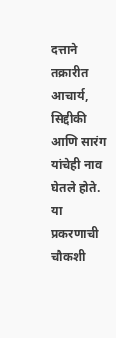दत्ताने तक्रारीत आचार्य, सिद्दीकी आणि सारंग यांचेही नाव घेतले होते. या प्रकरणाची चौकशी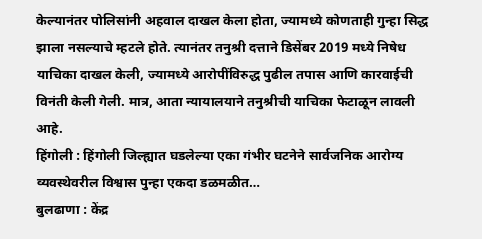केल्यानंतर पोलिसांनी अहवाल दाखल केला होता, ज्यामध्ये कोणताही गुन्हा सिद्ध झाला नसल्याचे म्हटले होते. त्यानंतर तनुश्री दत्ताने डिसेंबर 2019 मध्ये निषेध याचिका दाखल केली, ज्यामध्ये आरोपींविरुद्ध पुढील तपास आणि कारवाईची विनंती केली गेली. मात्र, आता न्यायालयाने तनुश्रीची याचिका फेटाळून लावली आहे.
हिंगोली : हिंगोली जिल्ह्यात घडलेल्या एका गंभीर घटनेने सार्वजनिक आरोग्य व्यवस्थेवरील विश्वास पुन्हा एकदा डळमळीत…
बुलढाणा : केंद्र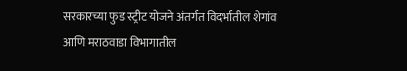सरकारच्या फुड स्ट्रीट योजने अंतर्गत विदर्भातील शेगांव आणि मराठवाडा विभागातील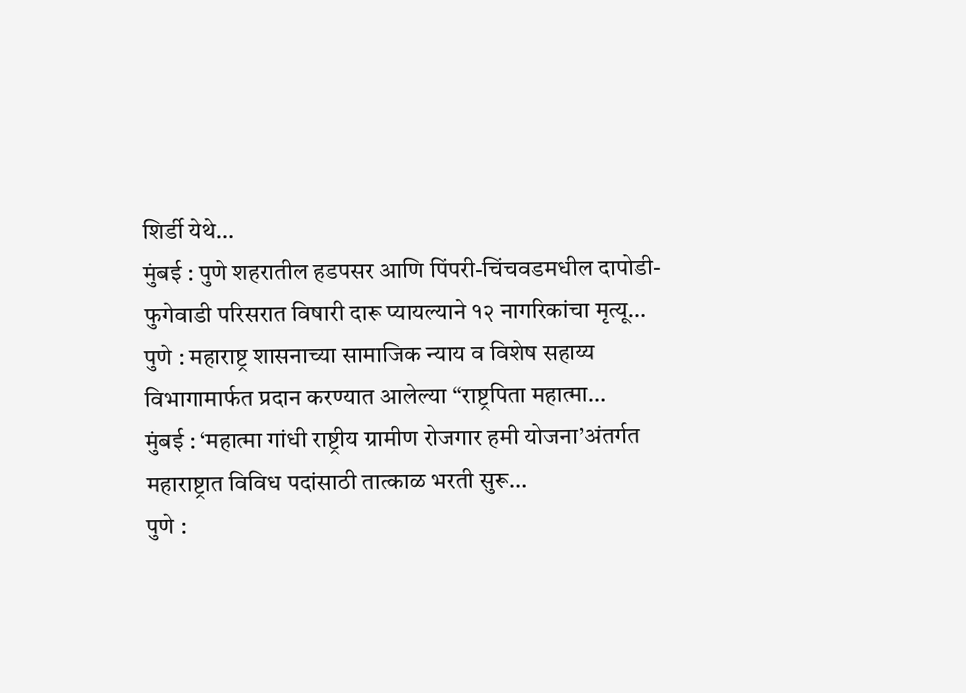शिर्डी येथे…
मुंबई : पुणे शहरातील हडपसर आणि पिंपरी-चिंचवडमधील दापोडी-फुगेवाडी परिसरात विषारी दारू प्यायल्याने १२ नागरिकांचा मृत्यू…
पुणे : महाराष्ट्र शासनाच्या सामाजिक न्याय व विशेष सहाय्य विभागामार्फत प्रदान करण्यात आलेल्या “राष्ट्रपिता महात्मा…
मुंबई : ‘महात्मा गांधी राष्ट्रीय ग्रामीण रोजगार हमी योजना’अंतर्गत महाराष्ट्रात विविध पदांसाठी तात्काळ भरती सुरू…
पुणे :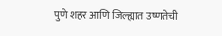पुणे शहर आणि जिल्ह्यात उष्णतेची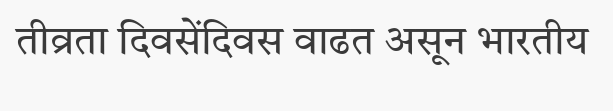तीव्रता दिवसेंदिवस वाढत असून भारतीय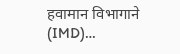हवामान विभागाने (IMD)…